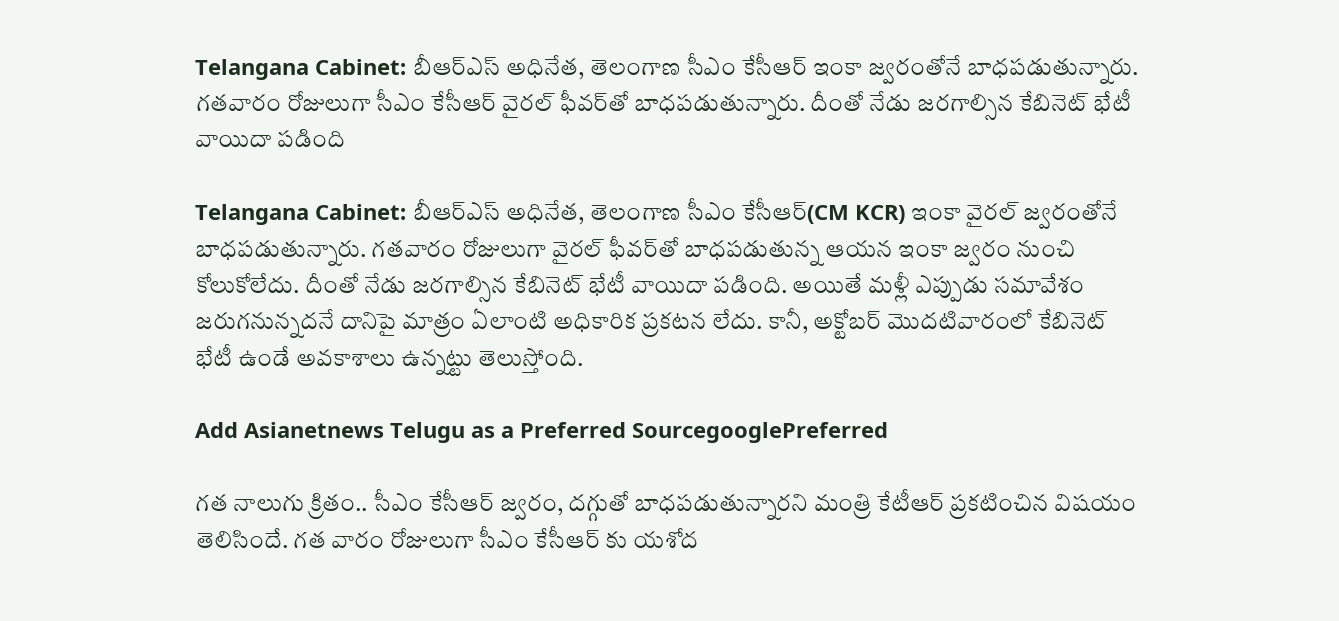Telangana Cabinet: బీఆర్ఎస్ అధినేత, తెలంగాణ సీఎం కేసీఆర్ ఇంకా జ్వరంతోనే బాధపడుతున్నారు. గతవారం రోజులుగా సీఎం కేసీఆర్ వైరల్ ఫీవర్‌తో బాధపడుతున్నారు. దీంతో నేడు జరగాల్సిన కేబినెట్ భేటీ వాయిదా పడింది

Telangana Cabinet: బీఆర్ఎస్ అధినేత, తెలంగాణ సీఎం కేసీఆర్(CM KCR) ఇంకా వైరల్ జ్వరంతోనే బాధపడుతున్నారు. గతవారం రోజులుగా వైరల్ ఫీవర్‌తో బాధపడుతున్న ఆయన ఇంకా జ్వరం నుంచి కోలుకోలేదు. దీంతో నేడు జరగాల్సిన కేబినెట్ భేటీ వాయిదా పడింది. అయితే మళ్లీ ఎప్పుడు సమావేశం జరుగనున్నదనే దానిపై మాత్రం ఏలాంటి అధికారిక ప్రకటన లేదు. కానీ, అక్టోబర్ మొదటివారంలో కేబినెట్ భేటీ ఉండే అవకాశాలు ఉన్నట్టు తెలుస్తోంది.

Add Asianetnews Telugu as a Preferred SourcegooglePreferred

గత నాలుగు క్రితం.. సీఎం కేసీఆర్ జ్వరం, దగ్గుతో బాధపడుతున్నారని మంత్రి కేటీఆర్ ప్రకటించిన విషయం తెలిసిందే. గత వారం రోజులుగా సీఎం కేసీఆర్ కు యశోద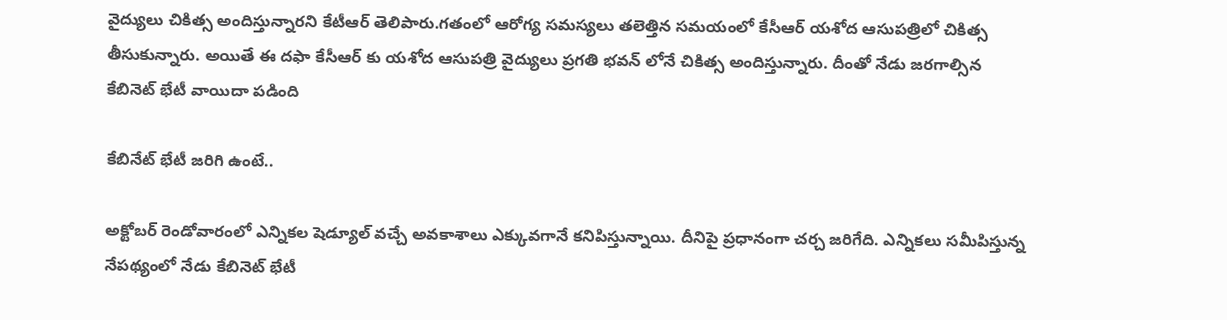వైద్యులు చికిత్స అందిస్తున్నారని కేటీఆర్ తెలిపారు.గతంలో ఆరోగ్య సమస్యలు తలెత్తిన సమయంలో కేసీఆర్ యశోద ఆసుపత్రిలో చికిత్స తీసుకున్నారు. అయితే ఈ దఫా కేసీఆర్ కు యశోద ఆసుపత్రి వైద్యులు ప్రగతి భవన్ లోనే చికిత్స అందిస్తున్నారు. దీంతో నేడు జరగాల్సిన కేబినెట్ భేటీ వాయిదా పడింది

కేబినేట్ భేటీ జరిగి ఉంటే..

అక్టోబర్ రెండోవారంలో ఎన్నికల షెడ్యూల్ వచ్చే అవకాశాలు ఎక్కువగానే కనిపిస్తున్నాయి. దీనిపై ప్రధానంగా చర్చ జరిగేది. ఎన్నికలు సమీపిస్తున్న నేపథ్యంలో నేడు కేబినెట్ భేటీ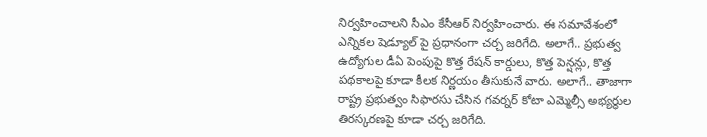నిర్వహించాలని సీఎం కేసీఆర్ నిర్వహించారు. ఈ సమావేశంలో ఎన్నికల షెడ్యూల్ పై ప్రధానంగా చర్చ జరిగేది. అలాగే.. ప్రభుత్వ ఉద్యోగుల డీఏ పెంపుపై కొత్త రేషన్ కార్డులు, కొత్త పెన్షన్లు, కొత్త పథకాలపై కూడా కీలక నిర్ణయం తీసుకునే వారు. అలాగే.. తాజాగా రాష్ట్ర ప్రభుత్వం సిఫారసు చేసిన గవర్నర్ కోటా ఎమ్మెల్సీ అభ్యర్థుల తిరస్కరణపై కూడా చర్చ జరిగేది.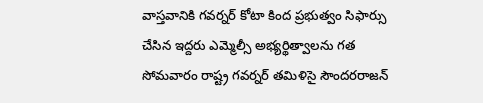వాస్తవానికి గవర్నర్ కోటా కింద ప్రభుత్వం సిఫార్సు చేసిన ఇద్దరు ఎమ్మెల్సీ అభ్యర్థిత్వాలను గత సోమవారం రాష్ట్ర గవర్నర్ తమిళిసై సౌందరరాజన్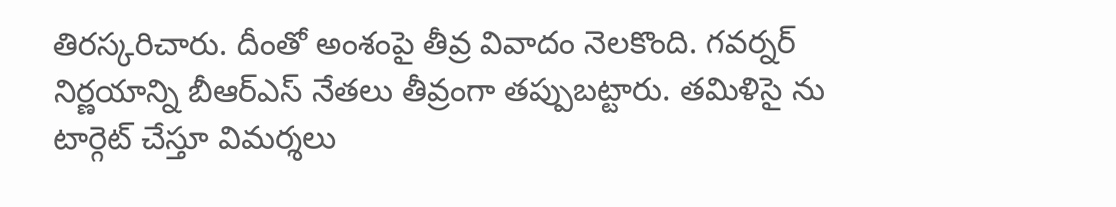తిరస్కరిచారు. దీంతో అంశంపై తీవ్ర వివాదం నెలకొంది. గవర్నర్ నిర్ణయాన్ని బీఆర్ఎస్ నేతలు తీవ్రంగా తప్పుబట్టారు. తమిళిసై ను టార్గెట్‌ చేస్తూ విమర్శలు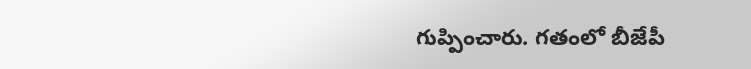గుప్పించారు. గతంలో బీజేపీ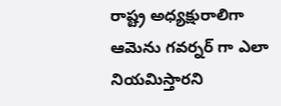రాష్ట్ర అధ్యక్షురాలిగా ఆమెను గవర్నర్ గా ఎలా నియమిస్తారని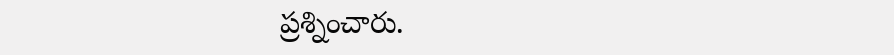ప్రశ్నించారు.